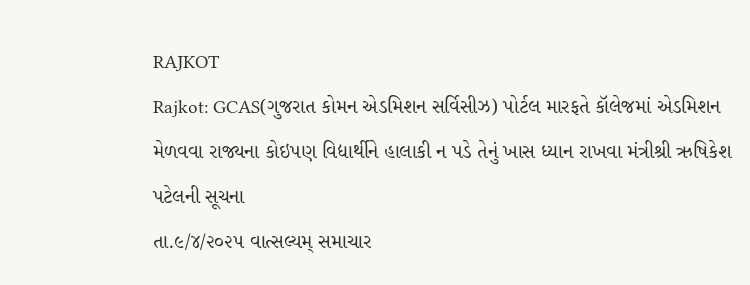RAJKOT
Rajkot: GCAS(ગુજરાત કોમન એડમિશન સર્વિસીઝ) પોર્ટલ મારફતે કૉલેજમાં એડમિશન મેળવવા રાજ્યના કોઇપણ વિદ્યાર્થીને હાલાકી ન પડે તેનું ખાસ ધ્યાન રાખવા મંત્રીશ્રી ઋષિકેશ પટેલની સૂચના
તા.૯/૪/૨૦૨૫ વાત્સલ્યમ્ સમાચાર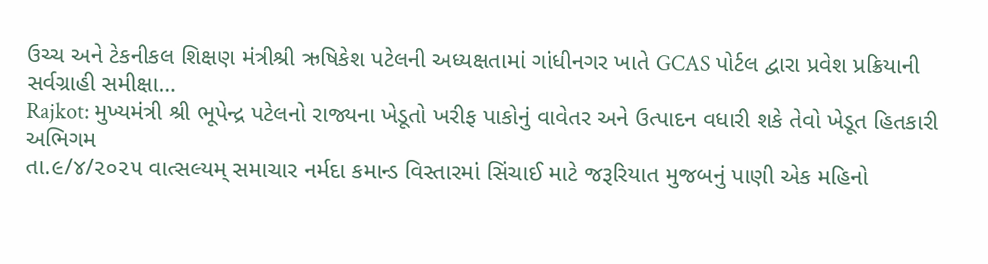ઉચ્ચ અને ટેકનીકલ શિક્ષણ મંત્રીશ્રી ઋષિકેશ પટેલની અધ્યક્ષતામાં ગાંધીનગર ખાતે GCAS પોર્ટલ દ્વારા પ્રવેશ પ્રક્રિયાની સર્વગ્રાહી સમીક્ષા…
Rajkot: મુખ્યમંત્રી શ્રી ભૂપેન્દ્ર પટેલનો રાજ્યના ખેડૂતો ખરીફ પાકોનું વાવેતર અને ઉત્પાદન વધારી શકે તેવો ખેડૂત હિતકારી અભિગમ
તા.૯/૪/૨૦૨૫ વાત્સલ્યમ્ સમાચાર નર્મદા કમાન્ડ વિસ્તારમાં સિંચાઈ માટે જરૂરિયાત મુજબનું પાણી એક મહિનો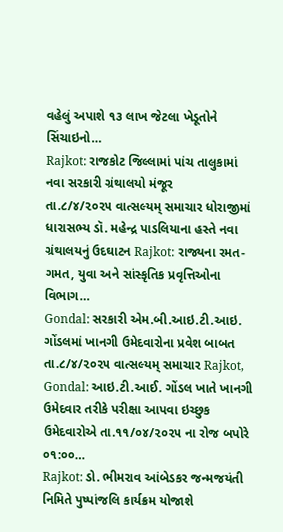વહેલું અપાશે ૧૩ લાખ જેટલા ખેડૂતોને સિંચાઇનો…
Rajkot: રાજકોટ જિલ્લામાં પાંચ તાલુકામાં નવા સરકારી ગ્રંથાલયો મંજૂર
તા.૮/૪/૨૦૨૫ વાત્સલ્યમ્ સમાચાર ધોરાજીમાં ધારાસભ્ય ડૉ. મહેન્દ્ર પાડલિયાના હસ્તે નવા ગ્રંથાલયનું ઉદઘાટન Rajkot: રાજ્યના રમત-ગમત, યુવા અને સાંસ્કૃતિક પ્રવૃત્તિઓના વિભાગ…
Gondal: સરકારી એમ.બી.આઇ.ટી.આઇ. ગોંડલમાં ખાનગી ઉમેદવારોના પ્રવેશ બાબત
તા.૮/૪/૨૦૨૫ વાત્સલ્યમ્ સમાચાર Rajkot, Gondal: આઇ.ટી.આઈ. ગોંડલ ખાતે ખાનગી ઉમેદવાર તરીકે પરીક્ષા આપવા ઇચ્છુક ઉમેદવારોએ તા.૧૧/૦૪/૨૦૨૫ ના રોજ બપોરે ૦૧:૦૦…
Rajkot: ડો. ભીમરાવ આંબેડકર જન્મજયંતી નિમિતે પુષ્પાંજલિ કાર્યક્રમ યોજાશે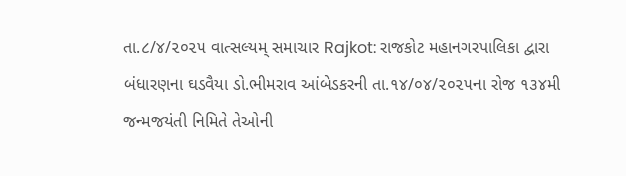તા.૮/૪/૨૦૨૫ વાત્સલ્યમ્ સમાચાર Rajkot: રાજકોટ મહાનગરપાલિકા દ્વારા બંધારણના ઘડવૈયા ડો.ભીમરાવ આંબેડકરની તા.૧૪/૦૪/૨૦૨૫ના રોજ ૧૩૪મી જન્મજયંતી નિમિતે તેઓની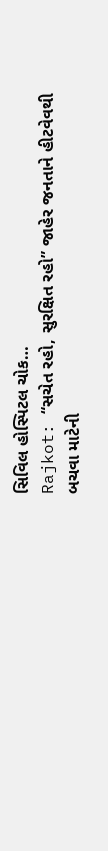સિવિલ હોસ્પિટલ ચોક…
Rajkot: “સચેત રહો, સુરક્ષિત રહો” જાહેર જનતાને હીટવેવથી બચવા માટેની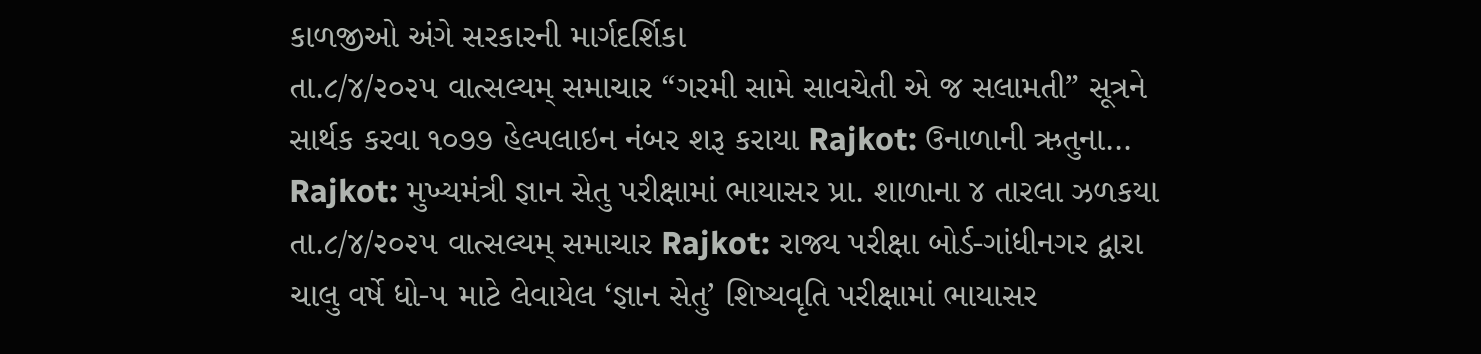કાળજીઓ અંગે સરકારની માર્ગદર્શિકા
તા.૮/૪/૨૦૨૫ વાત્સલ્યમ્ સમાચાર “ગરમી સામે સાવચેતી એ જ સલામતી” સૂત્રને સાર્થક કરવા ૧૦૭૭ હેલ્પલાઇન નંબર શરૂ કરાયા Rajkot: ઉનાળાની ઋતુના…
Rajkot: મુખ્યમંત્રી જ્ઞાન સેતુ પરીક્ષામાં ભાયાસર પ્રા. શાળાના ૪ તારલા ઝળકયા
તા.૮/૪/૨૦૨૫ વાત્સલ્યમ્ સમાચાર Rajkot: રાજ્ય પરીક્ષા બોર્ડ-ગાંધીનગર દ્વારા ચાલુ વર્ષે ધો-૫ માટે લેવાયેલ ‘જ્ઞાન સેતુ’ શિષ્યવૃતિ પરીક્ષામાં ભાયાસર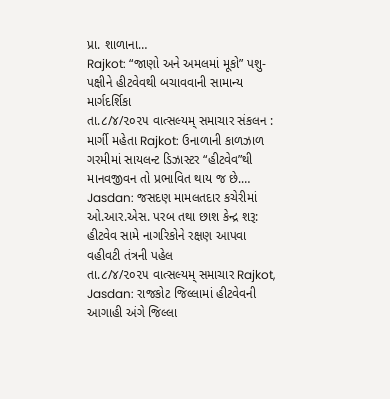પ્રા. શાળાના…
Rajkot: “જાણો અને અમલમાં મૂકો” પશુ-પક્ષીને હીટવેવથી બચાવવાની સામાન્ય માર્ગદર્શિકા
તા.૮/૪/૨૦૨૫ વાત્સલ્યમ્ સમાચાર સંકલન : માર્ગી મહેતા Rajkot: ઉનાળાની કાળઝાળ ગરમીમાં સાયલન્ટ ડિઝાસ્ટર “હીટવેવ”થી માનવજીવન તો પ્રભાવિત થાય જ છે.…
Jasdan: જસદણ મામલતદાર કચેરીમાં ઓ.આર.એસ. પરબ તથા છાશ કેન્દ્ર શરૂ: હીટવેવ સામે નાગરિકોને રક્ષણ આપવા વહીવટી તંત્રની પહેલ
તા.૮/૪/૨૦૨૫ વાત્સલ્યમ્ સમાચાર Rajkot, Jasdan: રાજકોટ જિલ્લામાં હીટવેવની આગાહી અંગે જિલ્લા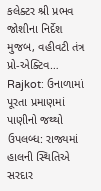કલેક્ટર શ્રી પ્રભવ જોશીના નિર્દેશ મુજબ, વહીવટી તંત્ર પ્રો-એક્ટિવ…
Rajkot: ઉનાળામાં પૂરતા પ્રમાણમાં પાણીનો જથ્થો ઉપલબ્ધ: રાજ્યમાં હાલની સ્થિતિએ સરદાર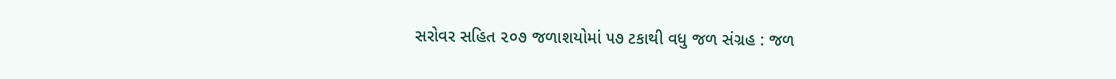સરોવર સહિત ૨૦૭ જળાશયોમાં ૫૭ ટકાથી વધુ જળ સંગ્રહ : જળ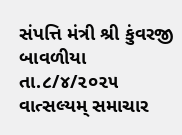સંપત્તિ મંત્રી શ્રી કુંવરજી બાવળીયા
તા.૮/૪/૨૦૨૫ વાત્સલ્યમ્ સમાચાર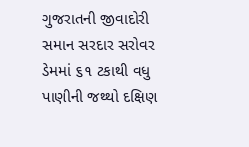ગુજરાતની જીવાદોરી સમાન સરદાર સરોવર ડેમમાં ૬૧ ટકાથી વધુ પાણીની જથ્થો દક્ષિણ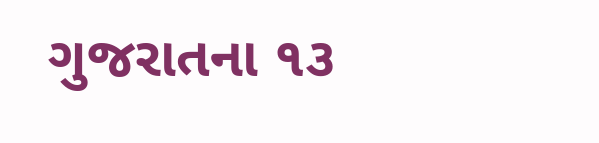ગુજરાતના ૧૩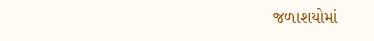જળાશયોમાં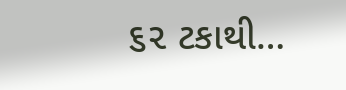૬૨ ટકાથી…